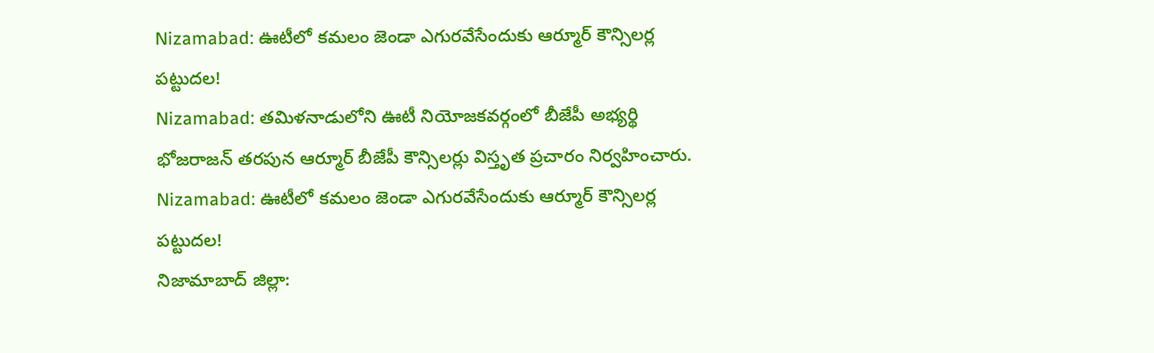Nizamabad: ఊటీలో కమలం జెండా ఎగురవేసేందుకు ఆర్మూర్ కౌన్సిలర్ల పట్టుదల!
Nizamabad: తమిళనాడులోని ఊటీ నియోజకవర్గంలో బీజేపీ అభ్యర్థి భోజరాజన్ తరపున ఆర్మూర్ బీజేపీ కౌన్సిలర్లు విస్తృత ప్రచారం నిర్వహించారు.
Nizamabad: ఊటీలో కమలం జెండా ఎగురవేసేందుకు ఆర్మూర్ కౌన్సిలర్ల పట్టుదల!
నిజామాబాద్ జిల్లా: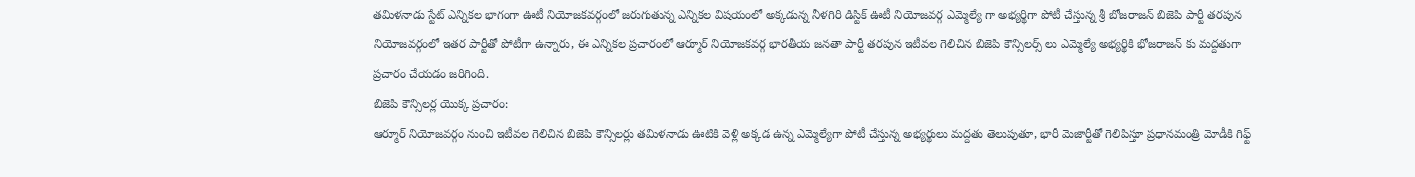తమిళనాడు స్టేట్ ఎన్నికల భాగంగా ఊటీ నియోజకవర్గంలో జరుగుతున్న ఎన్నికల విషయంలో అక్కడున్న నీళగిరి డిస్టిక్ ఊటీ నియోజవర్గ ఎమ్మెల్యే గా అభ్యర్థిగా పోటీ చేస్తున్న శ్రీ బోజరాజన్ బిజెపి పార్టీ తరపున నియోజవర్గంలో ఇతర పార్టీతో పోటీగా ఉన్నారు, ఈ ఎన్నికల ప్రచారంలో ఆర్మూర్ నియోజకవర్గ భారతీయ జనతా పార్టీ తరపున ఇటీవల గెలిచిన బిజెపి కౌన్సిలర్స్ లు ఎమ్మెల్యే అభ్యర్థికి భోజరాజన్ కు మద్దతుగా ప్రచారం చేయడం జరిగింది.
బిజెపి కౌన్సిలర్ల యొక్క ప్రచారం:
ఆర్మూర్ నియోజవర్గం నుంచి ఇటీవల గెలిచిన బిజెపి కౌన్సిలర్లు తమిళనాడు ఊటికి వెళ్లి అక్కడ ఉన్న ఎమ్మెల్యేగా పోటీ చేస్తున్న అభ్యర్థులు మద్దతు తెలుపుతూ, భారీ మెజార్టీతో గెలిపిస్తూ ప్రధానమంత్రి మోడీకి గిఫ్ట్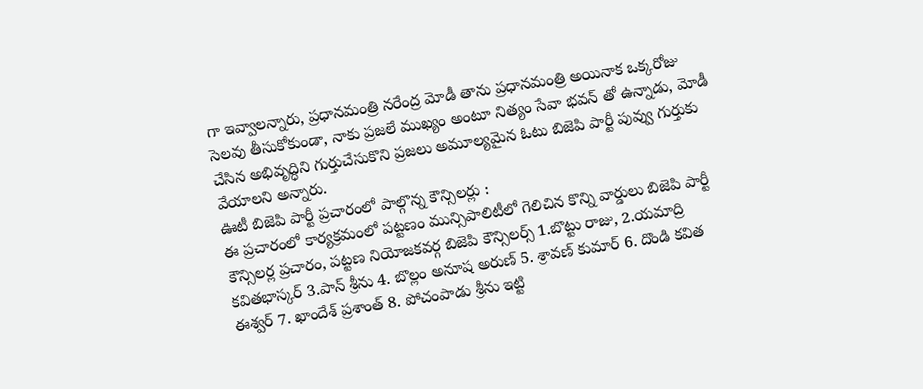గా ఇవ్వాలన్నారు, ప్రధానమంత్రి నరేంద్ర మోడీ తాను ప్రధానమంత్రి అయినాక ఒక్కరోజు సెలవు తీసుకోకుండా, నాకు ప్రజలే ముఖ్యం అంటూ నిత్యం సేవా భవన్ తో ఉన్నాడు, మోడీ చేసిన అభివృద్ధిని గుర్తుచేసుకొని ప్రజలు అమూల్యమైన ఓటు బిజెపి పార్టీ పువ్వు గుర్తుకు వేయాలని అన్నారు.
ఊటీ బిజెపి పార్టీ ప్రచారంలో పాల్గొన్న కౌన్సిలర్లు :
ఈ ప్రచారంలో కార్యక్రమంలో పట్టణం మున్సిపాలిటీలో గెలిచిన కొన్ని వార్డులు బిజెపి పార్టీ కౌన్సిలర్ల ప్రచారం, పట్టణ నియోజకవర్గ బిజెపి కౌన్సిలర్స్ 1.బొట్టు రాజు, 2.యమాద్రి కవితభాస్కర్ 3.పాన్ శ్రీను 4. బొల్లం అనూష అరుణ్ 5. శ్రావణ్ కుమార్ 6. దొండి కవిత ఈశ్వర్ 7. ఖాందేశ్ ప్రశాంత్ 8. పోచంపాడు శ్రీను ఇట్టి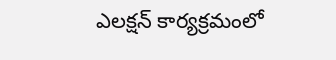ఎలక్షన్ కార్యక్రమంలో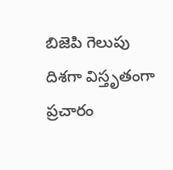బిజెపి గెలుపు దిశగా విస్తృతంగా ప్రచారం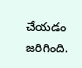చేయడం జరిగింది.